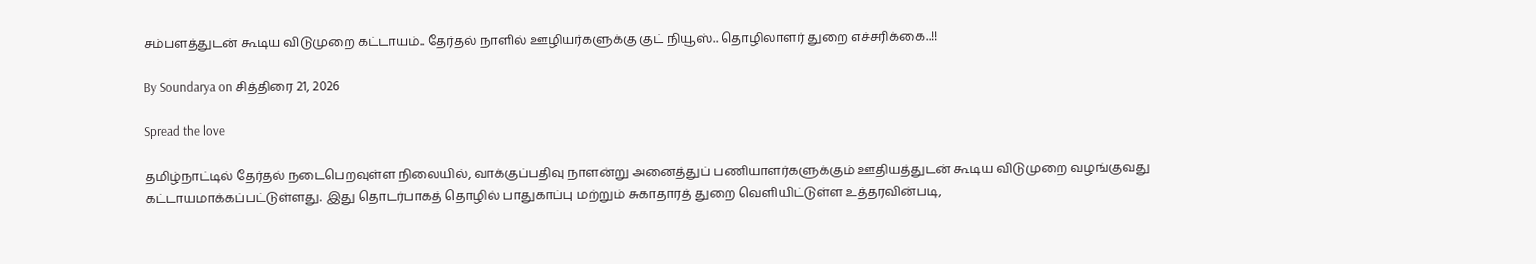சம்பளத்துடன் கூடிய விடுமுறை கட்டாயம்.. தேர்தல் நாளில் ஊழியர்களுக்கு குட் நியூஸ்.. தொழிலாளர் துறை எச்சரிக்கை..!!

By Soundarya on சித்திரை 21, 2026

Spread the love

தமிழ்நாட்டில் தேர்தல் நடைபெறவுள்ள நிலையில், வாக்குப்பதிவு நாளன்று அனைத்துப் பணியாளர்களுக்கும் ஊதியத்துடன் கூடிய விடுமுறை வழங்குவது கட்டாயமாக்கப்பட்டுள்ளது. இது தொடர்பாகத் தொழில் பாதுகாப்பு மற்றும் சுகாதாரத் துறை வெளியிட்டுள்ள உத்தரவின்படி,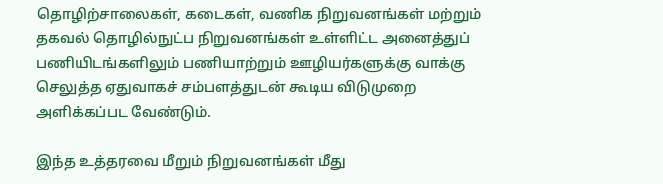தொழிற்சாலைகள், கடைகள், வணிக நிறுவனங்கள் மற்றும் தகவல் தொழில்நுட்ப நிறுவனங்கள் உள்ளிட்ட அனைத்துப் பணியிடங்களிலும் பணியாற்றும் ஊழியர்களுக்கு வாக்கு செலுத்த ஏதுவாகச் சம்பளத்துடன் கூடிய விடுமுறை அளிக்கப்பட வேண்டும்.

இந்த உத்தரவை மீறும் நிறுவனங்கள் மீது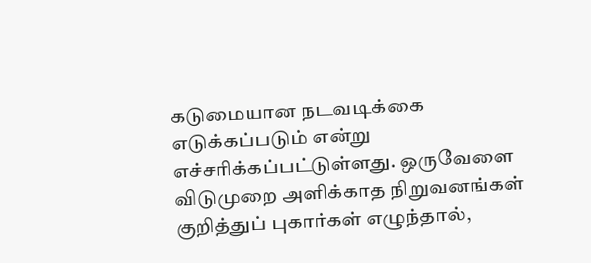கடுமையான நடவடிக்கை எடுக்கப்படும் என்று எச்சரிக்கப்பட்டுள்ளது. ஒருவேளை விடுமுறை அளிக்காத நிறுவனங்கள் குறித்துப் புகார்கள் எழுந்தால்,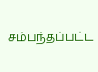சம்பந்தப்பட்ட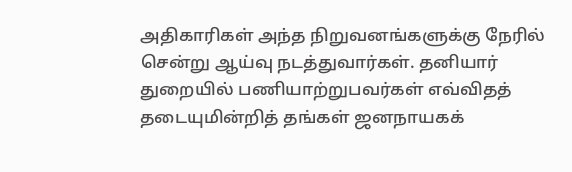அதிகாரிகள் அந்த நிறுவனங்களுக்கு நேரில் சென்று ஆய்வு நடத்துவார்கள். தனியார் துறையில் பணியாற்றுபவர்கள் எவ்விதத் தடையுமின்றித் தங்கள் ஜனநாயகக்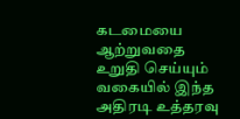கடமையை ஆற்றுவதை உறுதி செய்யும் வகையில் இந்த அதிரடி உத்தரவு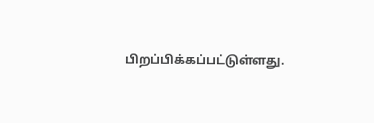பிறப்பிக்கப்பட்டுள்ளது.